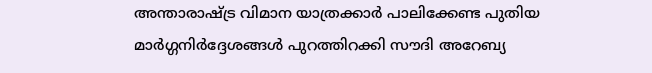അന്താരാഷ്ട്ര വിമാന യാത്രക്കാര്‍ പാലിക്കേണ്ട പുതിയ മാര്‍ഗ്ഗനിര്‍ദ്ദേശങ്ങള്‍ പുറത്തിറക്കി സൗദി അറേബ്യ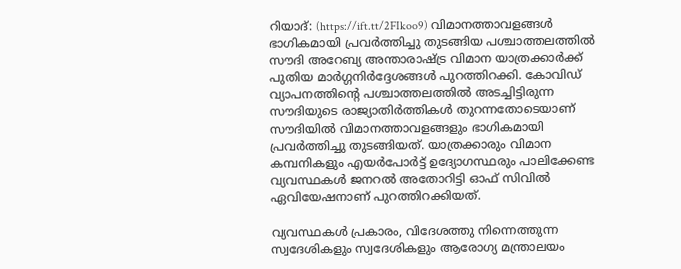റിയാദ്: (https://ift.tt/2FIkoo9) വിമാനത്താവളങ്ങള്‍ ഭാഗികമായി പ്രവര്‍ത്തിച്ചു തുടങ്ങിയ പശ്ചാത്തലത്തില്‍ സൗദി അറേബ്യ അന്താരാഷ്ട്ര വിമാന യാത്രക്കാര്‍ക്ക് പുതിയ മാര്‍ഗ്ഗനിര്‍ദ്ദേശങ്ങള്‍ പുറത്തിറക്കി. കോവിഡ് വ്യാപനത്തിന്റെ പശ്ചാത്തലത്തില്‍ അടച്ചിട്ടിരുന്ന സൗദിയുടെ രാജ്യാതിര്‍ത്തികള്‍ തുറന്നതോടെയാണ് സൗദിയില്‍ വിമാനത്താവളങ്ങളും ഭാഗികമായി പ്രവര്‍ത്തിച്ചു തുടങ്ങിയത്. യാത്രക്കാരും വിമാന കമ്പനികളും എയര്‍പോര്‍ട്ട് ഉദ്യോഗസ്ഥരും പാലിക്കേണ്ട വ്യവസ്ഥകള്‍ ജനറല്‍ അതോറിട്ടി ഓഫ് സിവില്‍ ഏവിയേഷനാണ് പുറത്തിറക്കിയത്.

വ്യവസ്ഥകള്‍ പ്രകാരം, വിദേശത്തു നിന്നെത്തുന്ന സ്വദേശികളും സ്വദേശികളും ആരോഗ്യ മന്ത്രാലയം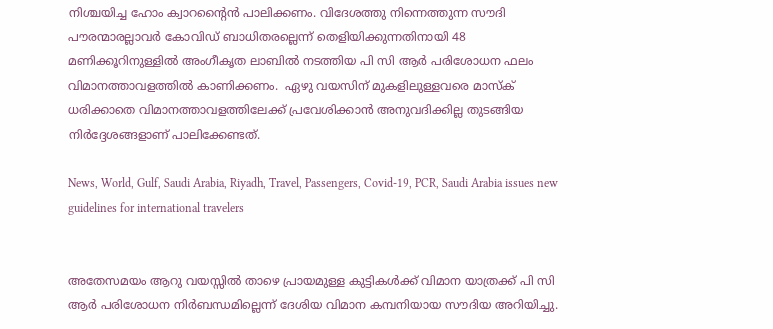നിശ്ചയിച്ച ഹോം ക്വാറന്റൈന്‍ പാലിക്കണം. വിദേശത്തു നിന്നെത്തുന്ന സൗദി പൗരന്മാരല്ലാവര്‍ കോവിഡ് ബാധിതരല്ലെന്ന് തെളിയിക്കുന്നതിനായി 48 മണിക്കൂറിനുള്ളില്‍ അംഗീകൃത ലാബില്‍ നടത്തിയ പി സി ആര്‍ പരിശോധന ഫലം വിമാനത്താവളത്തില്‍ കാണിക്കണം.  ഏഴു വയസിന് മുകളിലുള്ളവരെ മാസ്‌ക് ധരിക്കാതെ വിമാനത്താവളത്തിലേക്ക് പ്രവേശിക്കാന്‍ അനുവദിക്കില്ല തുടങ്ങിയ നിര്‍ദ്ദേശങ്ങളാണ് പാലിക്കേണ്ടത്.

News, World, Gulf, Saudi Arabia, Riyadh, Travel, Passengers, Covid-19, PCR, Saudi Arabia issues new guidelines for international travelers


അതേസമയം ആറു വയസ്സില്‍ താഴെ പ്രായമുള്ള കുട്ടികള്‍ക്ക് വിമാന യാത്രക്ക് പി സി ആര്‍ പരിശോധന നിര്‍ബന്ധമില്ലെന്ന് ദേശിയ വിമാന കമ്പനിയായ സൗദിയ അറിയിച്ചു.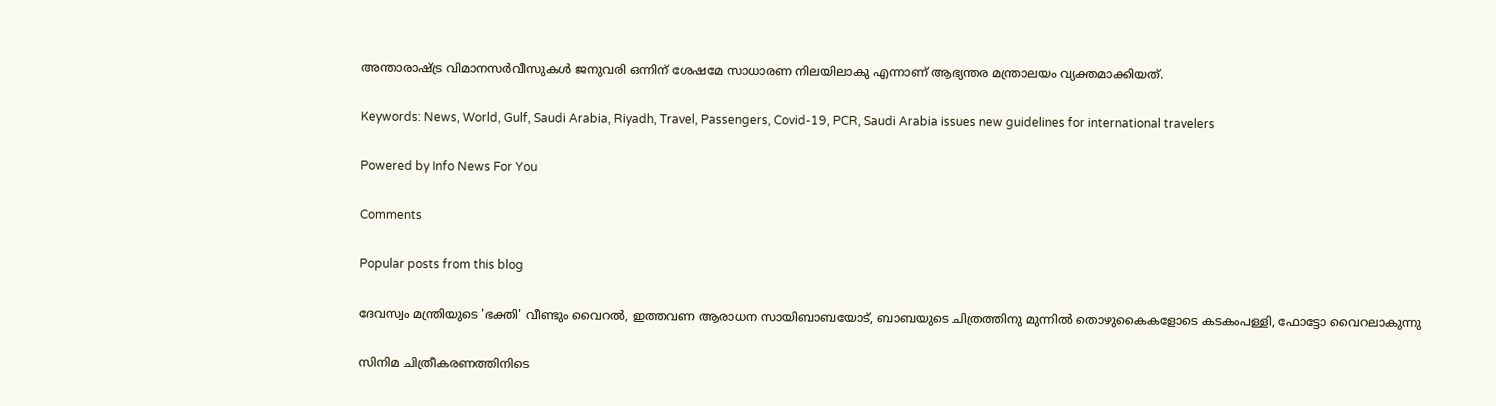അന്താരാഷ്ട്ര വിമാനസര്‍വീസുകള്‍ ജനുവരി ഒന്നിന് ശേഷമേ സാധാരണ നിലയിലാകു എന്നാണ് ആഭ്യന്തര മന്ത്രാലയം വ്യക്തമാക്കിയത്.

Keywords: News, World, Gulf, Saudi Arabia, Riyadh, Travel, Passengers, Covid-19, PCR, Saudi Arabia issues new guidelines for international travelers

Powered by Info News For You

Comments

Popular posts from this blog

ദേവസ്വം മന്ത്രിയുടെ 'ഭക്തി' വീണ്ടും വൈറല്‍, ഇത്തവണ ആരാധന സായിബാബയോട്, ബാബയുടെ ചിത്രത്തിനു മുന്നില്‍ തൊഴുകൈകളോടെ കടകംപള്ളി, ഫോട്ടോ വൈറലാകുന്നു

സിനിമ ചിത്രീകരണത്തിനിടെ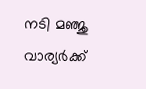നടി മഞ്ജു വാര്യര്‍ക്ക്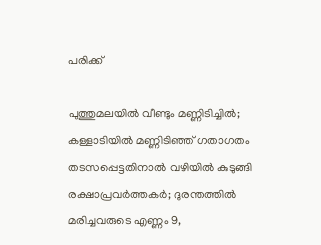പരിക്ക്

പുത്തുമലയില്‍ വീണ്ടും മണ്ണിടിച്ചില്‍; കള്ളാടിയില്‍ മണ്ണിടിഞ്ഞ് ഗതാഗതം തടസപ്പെട്ടതിനാല്‍ വഴിയില്‍ കുടുങ്ങി രക്ഷാപ്രവര്‍ത്തകര്‍; ദുരന്തത്തില്‍ മരിച്ചവരുടെ എണ്ണം 9,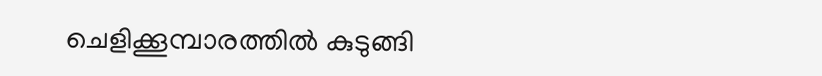ചെളിക്കൂമ്പാരത്തില്‍ കുടുങ്ങി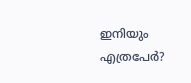ഇനിയും എത്രപേര്‍?